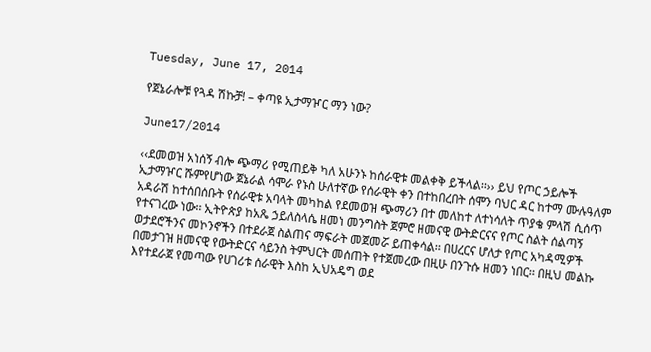Tuesday, June 17, 2014

የጀኔራሎቹ የጓዳ ሽኩቻ! – ቀጣዩ ኢታማዦር ማን ነው?

June17/2014

‹‹ደመወዝ አነሰኝ ብሎ ጭማሪ የሚጠይቅ ካለ አሁንኑ ከሰራዊቱ መልቀቅ ይችላል፡፡›› ይህ የጦር ኃይሎች ኢታማዦር ሹምየሆነው ጀኔራል ሳሞራ የኑስ ሁለተኛው የሰራዊት ቀን በተከበረበት ሰሞን ባህር ዳር ከተማ ሙሉዓለም አዳራሽ ከተሰበሰቡት የሰራዊቱ አባላት መካከል የደመወዝ ጭማሪን በተ መለከተ ለተነሳለት ጥያቄ ምላሽ ሲሰጥ የተናገረው ነው፡፡ ኢትዮጵያ ከአጼ ኃይለስላሴ ዘመነ መንግስት ጀምሮ ዘመናዊ ውትድርናና የጦር ስልት ሰልጣኝ ወታደሮችንና መኮንኖችን በተደራጀ ስልጠና ማፍራት መጀመሯ ይጠቀሳል፡፡ በሀረርና ሆለታ የጦር አካዳሚዎች በመታገዝ ዘመናዊ የውትድርና ሳይንስ ትምህርት መሰጠት የተጀመረው በዚሁ በንጉሱ ዘመን ነበር፡፡ በዚህ መልኩ እየተደራጀ የመጣው የሀገሪቱ ሰራዊት እስከ ኢህአዴግ ወደ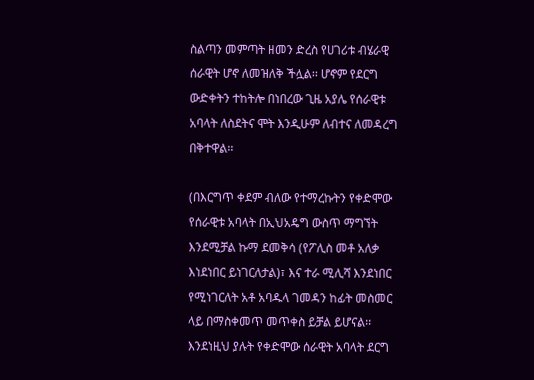ስልጣን መምጣት ዘመን ድረስ የሀገሪቱ ብሄራዊ ሰራዊት ሆኖ ለመዝለቅ ችሏል፡፡ ሆኖም የደርግ ውድቀትን ተከትሎ በነበረው ጊዜ አያሌ የሰራዊቱ አባላት ለስደትና ሞት እንዲሁም ለብተና ለመዳረግ በቅተዋል፡፡

(በእርግጥ ቀደም ብለው የተማረኩትን የቀድሞው የሰራዊቱ አባላት በኢህአዴግ ውስጥ ማግኘት እንደሚቻል ኩማ ደመቅሳ (የፖሊስ መቶ አለቃ እነደነበር ይነገርለታል)፣ እና ተራ ሚሊሻ እንደነበር የሚነገርለት አቶ አባዱላ ገመዳን ከፊት መስመር ላይ በማስቀመጥ መጥቀስ ይቻል ይሆናል፡፡ እንደነዚህ ያሉት የቀድሞው ሰራዊት አባላት ደርግ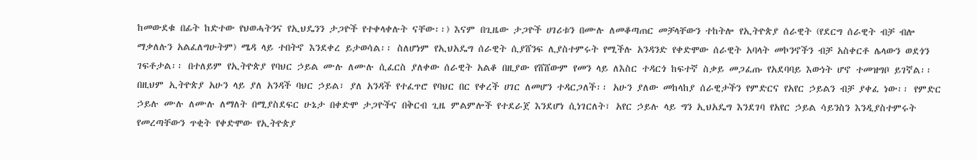ከመውደቁ በፊት ከድተው የህወሓትንና የኢህዴንን ታጋዮች የተቀላቀሉት ናቸው፡፡) እናም በጊዜው ታጋዮች ሀገሪቱን በሙሉ ለመቆጣጠር መቻላቸውን ተከትሎ የኢትዮጵያ ሰራዊት (የደርግ ሰራዊት ብቻ ብሎ ማቃለሉን አልፈለግሁትም) ሜዳ ላይ ተበትኖ እንደቀረ ይታወሳል፡፡ ስለሆነም የኢህአዴግ ሰራዊት ሲያሸንፍ ሊያስተምሩት የሚችሉ አንዳንድ የቀድሞው ሰራዊት አባላት መኮንኖችን ብቻ አስቀርቶ ሌላውን ወደጎን ገፍቶታል፡፡ በተለይም የኢትዮጵያ የባህር ኃይል ሙሉ ለሙሉ ሲፈርስ ያለቀው ሰራዊት አልቆ በዚያው የሸሸውም የመን ላይ ለእስር ተዳርጎ ከፍተኛ ስቃይ መጋፈጡ የአደባባይ እውነት ሆኖ ተመዝግቦ ይገኛል፡፡ በዚህም ኢትዮጵያ አሁን ላይ ያለ አንዳች ባህር ኃይል፣ ያለ አንዳች የተፈጥሮ የባህር በር የቀረች ሀገር ለመሆን ተዳርጋለች፡፡ አሁን ያለው መከላከያ ሰራዊታችን የምድርና የአየር ኃይልን ብቻ ያቀፈ ነው፡፡ የምድር ኃይሉ ሙሉ ለሙሉ ለማለት በሚያስደፍር ሁኔታ በቀድሞ ታጋዮችና በቅርብ ጊዜ ምልምሎች የተደራጀ እንደሆነ ሲነገርለት፣ አየር ኃይሉ ላይ ግን ኢህአዴግ እንደገባ የአየር ኃይል ሳይንስን እንዲያስተምሩት የመረጣቸውን ጥቂት የቀድሞው የኢትዮጵያ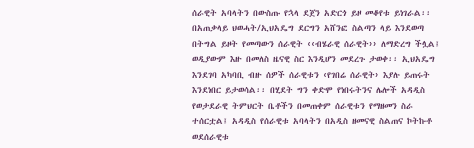ሰራዊት አባላትን በውስጡ የኋላ ደጀን አድርጎ ይዞ መቆየቱ ይነገራል፡፡ በአጠቃላይ ህወሓት/ኢህአዴግ ደርግን አሸንፎ ስልጣን ላይ እንደወጣ በትግል ይዞት የመጣውን ሰራዊት ‹‹ብሄራዊ ሰራዊት›› ለማድረግ ችሏል፤ ወዲያውም እዙ በመለስ ዜናዊ ስር እንዲሆን መደረጉ ታወቀ፡፡ ኢህአዴግ እንደገባ አካባቢ ብዙ ሰዎች ሰራዊቱን ‹የገበሬ ሰራዊት› እያሉ ይጠሩት እንደነበር ይታወሳል፡፡ በሂደት ግን ቀድሞ የነበሩትንና ሌሎች አዳዲስ የወታደራዊ ትምህርት ቤቶችን በመጠቀም ሰራዊቱን የማዘመን ስራ ተሰርቷል፤ አዳዲስ የሰራዊቱ አባላትን በአዲስ ዘመናዊ ስልጠና ኮትኩቶ ወደሰራዊቱ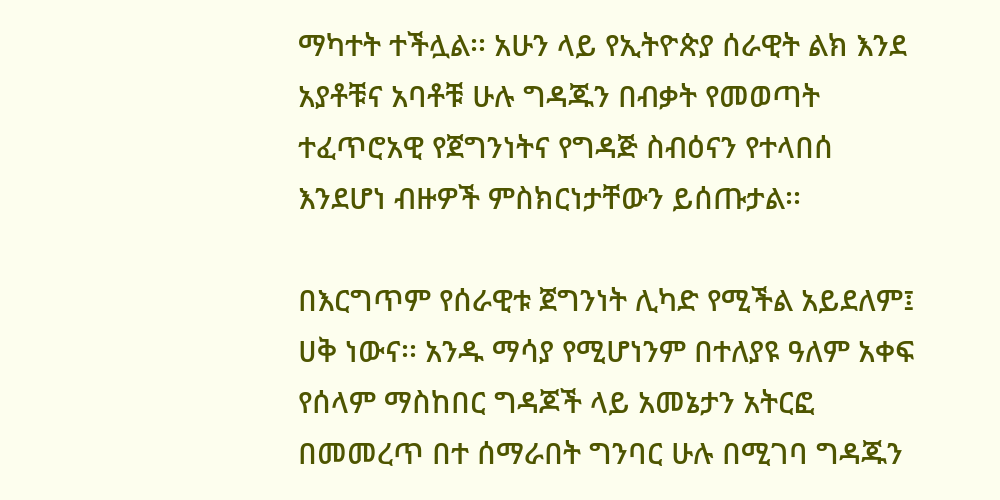ማካተት ተችሏል፡፡ አሁን ላይ የኢትዮጵያ ሰራዊት ልክ እንደ አያቶቹና አባቶቹ ሁሉ ግዳጁን በብቃት የመወጣት ተፈጥሮአዊ የጀግንነትና የግዳጅ ስብዕናን የተላበሰ እንደሆነ ብዙዎች ምስክርነታቸውን ይሰጡታል፡፡

በእርግጥም የሰራዊቱ ጀግንነት ሊካድ የሚችል አይደለም፤ ሀቅ ነውና፡፡ አንዱ ማሳያ የሚሆነንም በተለያዩ ዓለም አቀፍ የሰላም ማስከበር ግዳጆች ላይ አመኔታን አትርፎ በመመረጥ በተ ሰማራበት ግንባር ሁሉ በሚገባ ግዳጁን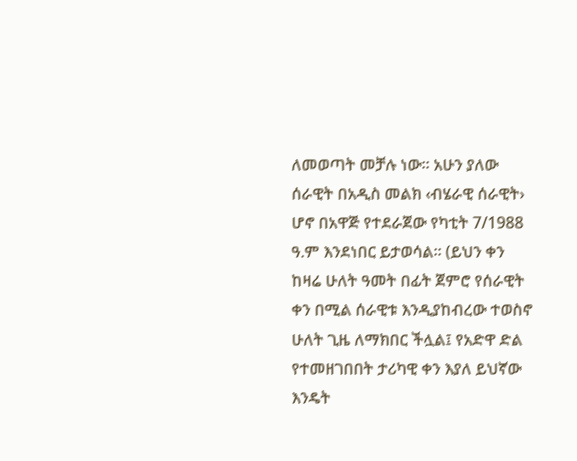ለመወጣት መቻሉ ነው፡፡ አሁን ያለው ሰራዊት በአዲስ መልክ ‹ብሄራዊ ሰራዊት› ሆኖ በአዋጅ የተደራጀው የካቲት 7/1988 ዓ.ም እንደነበር ይታወሳል፡፡ (ይህን ቀን ከዛሬ ሁለት ዓመት በፊት ጀምሮ የሰራዊት ቀን በሚል ሰራዊቱ እንዲያከብረው ተወስኖ ሁለት ጊዜ ለማክበር ችሏል፤ የአድዋ ድል የተመዘገበበት ታሪካዊ ቀን እያለ ይህኛው እንዴት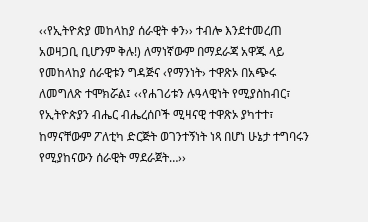‹‹የኢትዮጵያ መከላከያ ሰራዊት ቀን›› ተብሎ እንደተመረጠ አወዛጋቢ ቢሆንም ቅሉ!) ለማነኛውም በማደራጃ አዋጁ ላይ የመከላከያ ሰራዊቱን ግዳጅና ‹የማንነት› ተዋጽኦ በአጭሩ ለመግለጽ ተሞክሯል፤ ‹‹የሐገሪቱን ሉዓላዊነት የሚያስከብር፣ የኢትዮጵያን ብሔር ብሔረሰቦች ሚዛናዊ ተዋጽኦ ያካተተ፣ ከማናቸውም ፖለቲካ ድርጅት ወገንተኝነት ነጻ በሆነ ሁኔታ ተግባሩን የሚያከናውን ሰራዊት ማደራጀት…››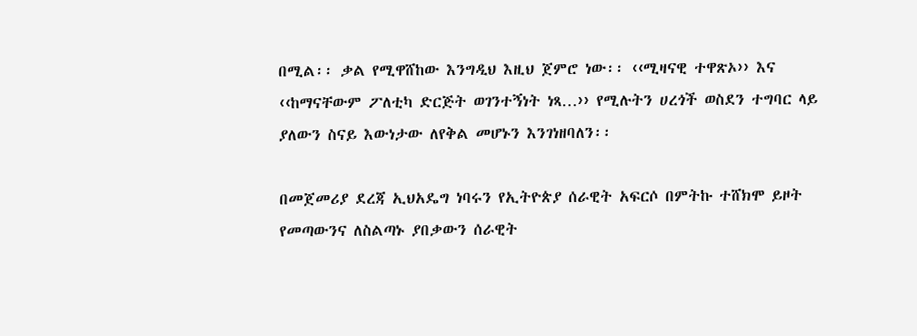በሚል፡፡ ቃል የሚዋሸከው እንግዲህ እዚህ ጀምሮ ነው፡፡ ‹‹ሚዛናዊ ተዋጽኦ›› እና ‹‹ከማናቸውም ፖለቲካ ድርጅት ወገንተኝነት ነጻ…›› የሚሉትን ሀረጎች ወስደን ተግባር ላይ ያለውን ስናይ እውነታው ለየቅል መሆኑን እንገነዘባለን፡፡

በመጀመሪያ ደረጃ ኢህአዴግ ነባሩን የኢትዮጵያ ሰራዊት አፍርሶ በምትኩ ተሸክሞ ይዞት የመጣውንና ለስልጣኑ ያበቃውን ሰራዊት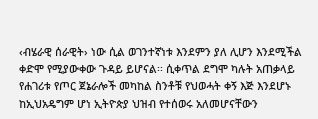‹ብሄራዊ ሰራዊት› ነው ሲል ወገንተኛነቱ እንደምን ያለ ሊሆን እንደሚችል ቀድሞ የሚያውቀው ጉዳይ ይሆናል፡፡ ሲቀጥል ደግሞ ካሉት አጠቃላይ የሐገሪቱ የጦር ጀኔራሎች መካከል ስንቶቹ የህወሓት ቀኝ እጅ እንደሆኑ ከኢህአዴግም ሆነ ኢትዮጵያ ህዝብ የተሰወሩ አለመሆናቸውን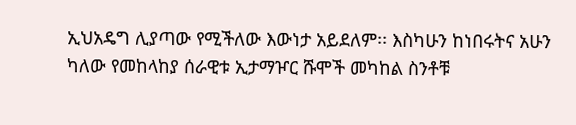ኢህአዴግ ሊያጣው የሚችለው እውነታ አይደለም፡፡ እስካሁን ከነበሩትና አሁን ካለው የመከላከያ ሰራዊቱ ኢታማዦር ሹሞች መካከል ስንቶቹ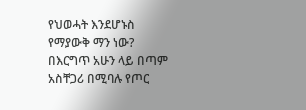የህወሓት እንደሆኑስ የማያውቅ ማን ነው? በእርግጥ አሁን ላይ በጣም አስቸጋሪ በሚባሉ የጦር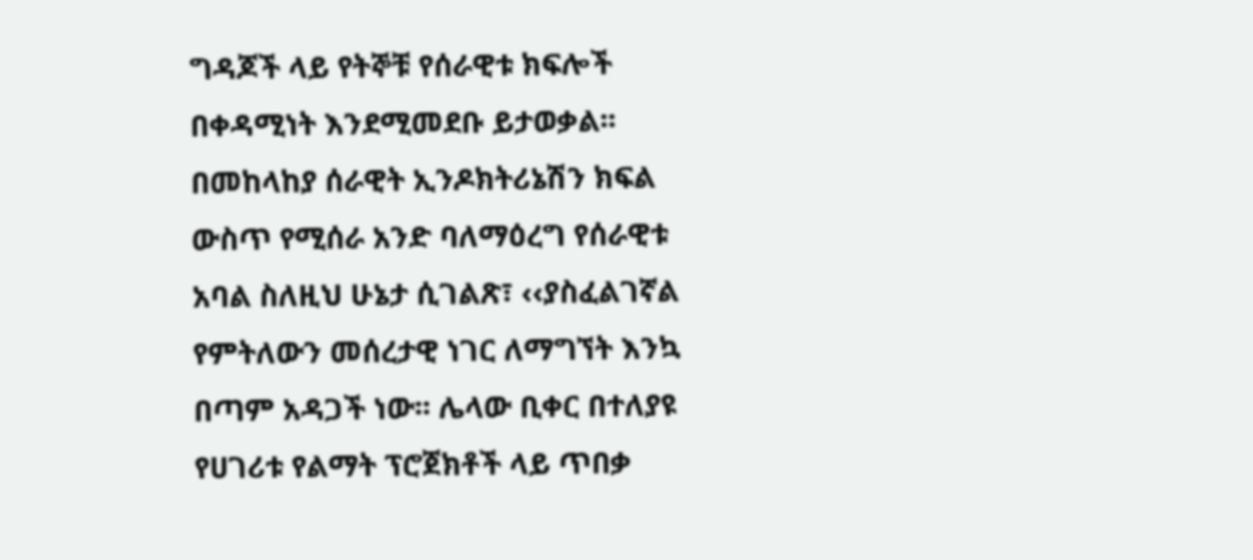ግዳጆች ላይ የትኞቹ የሰራዊቱ ክፍሎች በቀዳሚነት እንደሚመደቡ ይታወቃል፡፡ በመከላከያ ሰራዊት ኢንዶክትሪኔሽን ክፍል ውስጥ የሚሰራ አንድ ባለማዕረግ የሰራዊቱ አባል ስለዚህ ሁኔታ ሲገልጽ፣ ‹‹ያስፈልገኛል የምትለውን መሰረታዊ ነገር ለማግኘት እንኳ በጣም አዳጋች ነው፡፡ ሌላው ቢቀር በተለያዩ የሀገሪቱ የልማት ፕሮጀክቶች ላይ ጥበቃ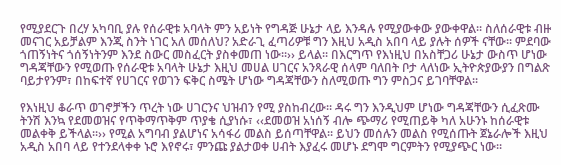የሚያደርጉ በረሃ አካባቢ ያሉ የሰራዊቱ አባላት ምን አይነት የግዳጅ ሁኔታ ላይ እንዳሉ የሚያውቀው ያውቀዋል፡፡ ስለሰራዊቱ ብዙ መናገር አይቻልም እንጂ ስንት ነገር አለ መሰለህ? አድራጊ ፈጣሪዎቹ ግን እዚህ አዲስ አበባ ላይ ያሉት ሰዎች ናቸው፡፡ ምደባው ጎጠኝነትና ጎሰኝነትንም እንደ ስውር መስፈርት ያስቀመጠ ነው፡፡›› ይላል፡፡ በእርግጥ የእነዚህ በአስቸጋሪ ሁኔታ ውስጥ ሆነው ግዳጃቸውን የሚወጡ የሰራዊቱ አባላት ሁኔታ እዚህ መሀል ሀገርና አንጻራዊ ሰላም ባለበት ቦታ ላለነው ኢትዮጵያውያን በግልጽ ባይታየንም፣ በከፍተኛ የሀገርና የወገን ፍቅር ስሜት ሆነው ግዳጃቸውን ስለሚወጡ ግን ምስጋና ይገባቸዋል፡፡

የእነዚህ ቆራጥ ወገኖቻችን ጥረት ነው ሀገርንና ህዝብን የሚ ያስከብረው፡፡ ዳሩ ግን እንዲህም ሆነው ግዳጃቸውን ሲፈጽሙ ትንሽ እንኳ የደመወዝና የጥቅማጥቅም ጥያቄ ሲያነሱ፣ ‹‹ደመወዝ አነሰኝ ብሎ ጭማሪ የሚጠይቅ ካለ አሁንኑ ከሰራዊቱ መልቀቅ ይችላል፡፡›› የሚል አግባብ ያልሆነና አሳፋሪ መልስ ይሰጣቸዋል፡፡ ይህን መሰሉን መልስ የሚሰጡት ጀኔራሎች እዚህ አዲስ አበባ ላይ የተንደላቀቀ ኑሮ እየኖሩ፣ ምንጩ ያልታወቀ ሀብት እያፈሩ መሆኑ ደግሞ ግርምትን የሚያጭር ነው፡፡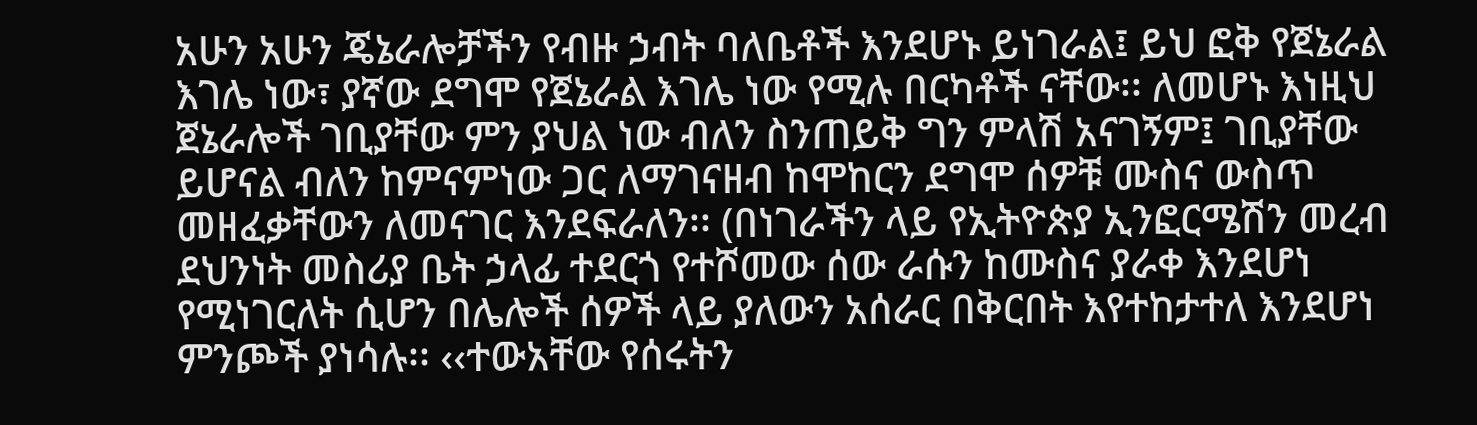አሁን አሁን ጄኔራሎቻችን የብዙ ኃብት ባለቤቶች እንደሆኑ ይነገራል፤ ይህ ፎቅ የጀኔራል እገሌ ነው፣ ያኛው ደግሞ የጀኔራል እገሌ ነው የሚሉ በርካቶች ናቸው፡፡ ለመሆኑ እነዚህ ጀኔራሎች ገቢያቸው ምን ያህል ነው ብለን ስንጠይቅ ግን ምላሽ አናገኝም፤ ገቢያቸው ይሆናል ብለን ከምናምነው ጋር ለማገናዘብ ከሞከርን ደግሞ ሰዎቹ ሙስና ውስጥ መዘፈቃቸውን ለመናገር እንደፍራለን፡፡ (በነገራችን ላይ የኢትዮጵያ ኢንፎርሜሽን መረብ ደህንነት መስሪያ ቤት ኃላፊ ተደርጎ የተሾመው ሰው ራሱን ከሙስና ያራቀ እንደሆነ የሚነገርለት ሲሆን በሌሎች ሰዎች ላይ ያለውን አሰራር በቅርበት እየተከታተለ እንደሆነ ምንጮች ያነሳሉ፡፡ ‹‹ተውአቸው የሰሩትን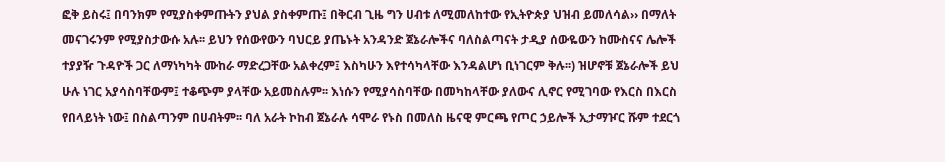ፎቅ ይስሩ፤ በባንክም የሚያስቀምጡትን ያህል ያስቀምጡ፤ በቅርብ ጊዜ ግን ሀብቱ ለሚመለከተው የኢትዮጵያ ህዝብ ይመለሳል›› በማለት መናገሩንም የሚያስታውሱ አሉ፡፡ ይህን የሰውየውን ባህርይ ያጤኑት አንዳንድ ጀኔራሎችና ባለስልጣናት ታዲያ ሰውዬውን ከሙስናና ሌሎች ተያያዥ ጉዳዮች ጋር ለማነካካት ሙከራ ማድረጋቸው አልቀረም፤ እስካሁን እየተሳካላቸው እንዳልሆነ ቢነገርም ቅሉ፡፡) ዝሆኖቹ ጀኔራሎች ይህ ሁሉ ነገር አያሳስባቸውም፤ ተቆጭም ያላቸው አይመስሉም፡፡ እነሱን የሚያሳስባቸው በመካከላቸው ያለውና ሊኖር የሚገባው የእርስ በእርስ የበላይነት ነው፤ በስልጣንም በሀብትም፡፡ ባለ አራት ኮከብ ጀኔራሉ ሳሞራ የኑስ በመለስ ዜናዊ ምርጫ የጦር ኃይሎች ኢታማዦር ሹም ተደርጎ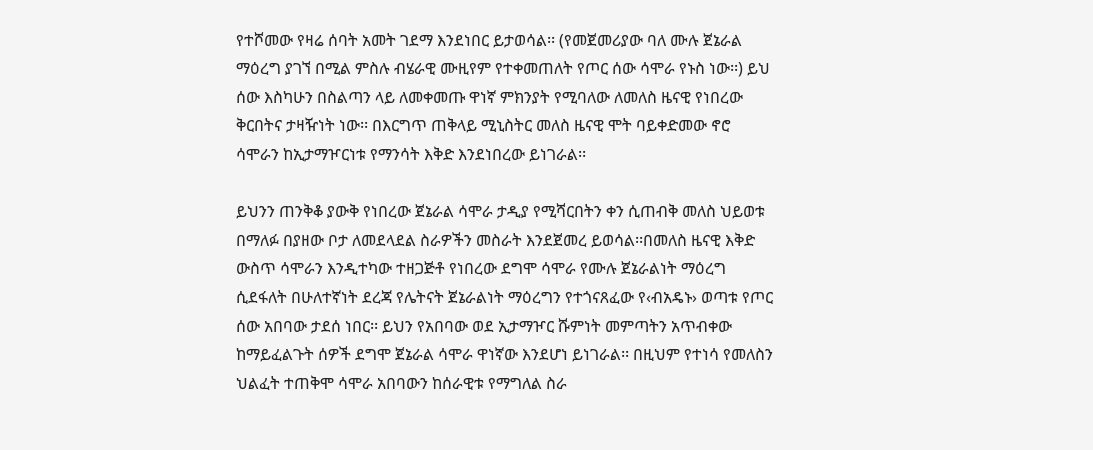የተሾመው የዛሬ ሰባት አመት ገደማ እንደነበር ይታወሳል፡፡ (የመጀመሪያው ባለ ሙሉ ጀኔራል ማዕረግ ያገኘ በሚል ምስሉ ብሄራዊ ሙዚየም የተቀመጠለት የጦር ሰው ሳሞራ የኑስ ነው፡፡) ይህ ሰው እስካሁን በስልጣን ላይ ለመቀመጡ ዋነኛ ምክንያት የሚባለው ለመለስ ዜናዊ የነበረው ቅርበትና ታዛዥነት ነው፡፡ በእርግጥ ጠቅላይ ሚኒስትር መለስ ዜናዊ ሞት ባይቀድመው ኖሮ ሳሞራን ከኢታማዦርነቱ የማንሳት እቅድ እንደነበረው ይነገራል፡፡

ይህንን ጠንቅቆ ያውቅ የነበረው ጀኔራል ሳሞራ ታዲያ የሚሻርበትን ቀን ሲጠብቅ መለስ ህይወቱ በማለፉ በያዘው ቦታ ለመደላደል ስራዎችን መስራት እንደጀመረ ይወሳል፡፡በመለስ ዜናዊ እቅድ ውስጥ ሳሞራን እንዲተካው ተዘጋጅቶ የነበረው ደግሞ ሳሞራ የሙሉ ጀኔራልነት ማዕረግ ሲደፋለት በሁለተኛነት ደረጃ የሌትናት ጀኔራልነት ማዕረግን የተጎናጸፈው የ‹ብአዴኑ› ወጣቱ የጦር ሰው አበባው ታደሰ ነበር፡፡ ይህን የአበባው ወደ ኢታማዦር ሹምነት መምጣትን አጥብቀው ከማይፈልጉት ሰዎች ደግሞ ጀኔራል ሳሞራ ዋነኛው እንደሆነ ይነገራል፡፡ በዚህም የተነሳ የመለስን ህልፈት ተጠቅሞ ሳሞራ አበባውን ከሰራዊቱ የማግለል ስራ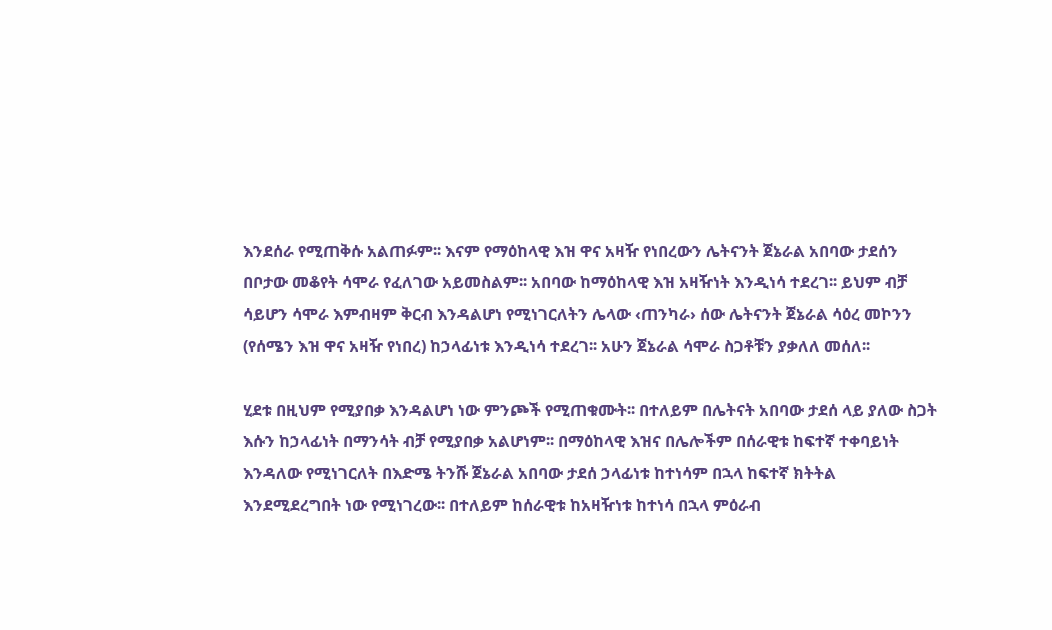እንደሰራ የሚጠቅሱ አልጠፉም፡፡ እናም የማዕከላዊ እዝ ዋና አዛዥ የነበረውን ሌትናንት ጀኔራል አበባው ታደሰን በቦታው መቆየት ሳሞራ የፈለገው አይመስልም፡፡ አበባው ከማዕከላዊ እዝ አዛዥነት እንዲነሳ ተደረገ፡፡ ይህም ብቻ ሳይሆን ሳሞራ እምብዛም ቅርብ እንዳልሆነ የሚነገርለትን ሌላው ‹ጠንካራ› ሰው ሌትናንት ጀኔራል ሳዕረ መኮንን (የሰሜን እዝ ዋና አዛዥ የነበረ) ከኃላፊነቱ እንዲነሳ ተደረገ፡፡ አሁን ጀኔራል ሳሞራ ስጋቶቹን ያቃለለ መሰለ፡፡

ሂደቱ በዚህም የሚያበቃ እንዳልሆነ ነው ምንጮች የሚጠቁሙት፡፡ በተለይም በሌትናት አበባው ታደሰ ላይ ያለው ስጋት እሱን ከኃላፊነት በማንሳት ብቻ የሚያበቃ አልሆነም፡፡ በማዕከላዊ እዝና በሌሎችም በሰራዊቱ ከፍተኛ ተቀባይነት እንዳለው የሚነገርለት በእድሜ ትንሹ ጀኔራል አበባው ታደሰ ኃላፊነቱ ከተነሳም በኋላ ከፍተኛ ክትትል እንደሚደረግበት ነው የሚነገረው፡፡ በተለይም ከሰራዊቱ ከአዛዥነቱ ከተነሳ በኋላ ምዕራብ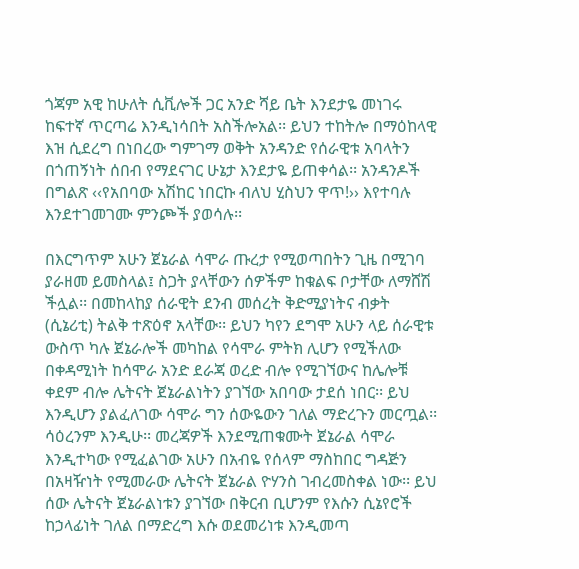ጎጃም አዊ ከሁለት ሲቪሎች ጋር አንድ ሻይ ቤት እንደታዬ መነገሩ ከፍተኛ ጥርጣሬ እንዲነሳበት አስችሎአል፡፡ ይህን ተከትሎ በማዕከላዊ እዝ ሲደረግ በነበረው ግምገማ ወቅት አንዳንድ የሰራዊቱ አባላትን በጎጠኝነት ሰበብ የማደናገር ሁኔታ እንደታዬ ይጠቀሳል፡፡ አንዳንዶች በግልጽ ‹‹የአበባው አሽከር ነበርኩ ብለህ ሂስህን ዋጥ!›› እየተባሉ እንደተገመገሙ ምንጮች ያወሳሉ፡፡

በእርግጥም አሁን ጀኔራል ሳሞራ ጡረታ የሚወጣበትን ጊዜ በሚገባ ያራዘመ ይመስላል፤ ስጋት ያላቸውን ሰዎችም ከቁልፍ ቦታቸው ለማሸሽ ችሏል፡፡ በመከላከያ ሰራዊት ደንብ መሰረት ቅድሚያነትና ብቃት (ሲኔሪቲ) ትልቅ ተጽዕኖ አላቸው፡፡ ይህን ካየን ደግሞ አሁን ላይ ሰራዊቱ ውስጥ ካሉ ጀኔራሎች መካከል የሳሞራ ምትክ ሊሆን የሚችለው በቀዳሚነት ከሳሞራ አንድ ደራጃ ወረድ ብሎ የሚገኘውና ከሌሎቹ ቀደም ብሎ ሌትናት ጀኔራልነትን ያገኘው አበባው ታደሰ ነበር፡፡ ይህ እንዲሆን ያልፈለገው ሳሞራ ግን ሰውዬውን ገለል ማድረጉን መርጧል፡፡ ሳዕረንም እንዲሁ፡፡ መረጃዎች እንደሚጠቁሙት ጀኔራል ሳሞራ እንዲተካው የሚፈልገው አሁን በአብዬ የሰላም ማስከበር ግዳጅን በአዛዥነት የሚመራው ሌትናት ጀኔራል ዮሃንስ ገብረመስቀል ነው፡፡ ይህ ሰው ሌትናት ጀኔራልነቱን ያገኘው በቅርብ ቢሆንም የእሱን ሲኔየሮች ከኃላፊነት ገለል በማድረግ እሱ ወደመሪነቱ እንዲመጣ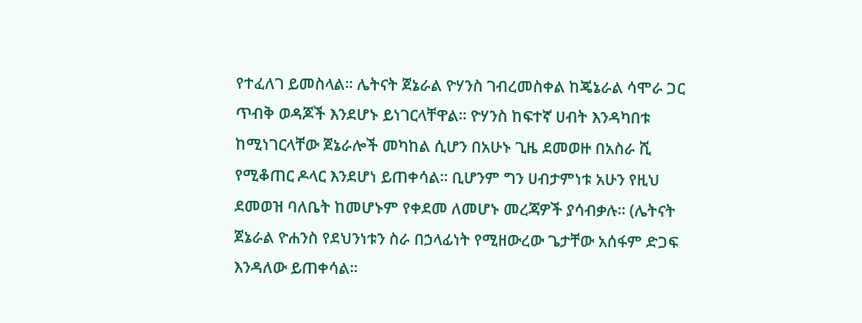የተፈለገ ይመስላል፡፡ ሌትናት ጀኔራል ዮሃንስ ገብረመስቀል ከጄኔራል ሳሞራ ጋር ጥብቅ ወዳጆች እንደሆኑ ይነገርላቸዋል፡፡ ዮሃንስ ከፍተኛ ሀብት እንዳካበቱ ከሚነገርላቸው ጀኔራሎች መካከል ሲሆን በአሁኑ ጊዜ ደመወዙ በአስራ ሺ የሚቆጠር ዶላር እንደሆነ ይጠቀሳል፡፡ ቢሆንም ግን ሀብታምነቱ አሁን የዚህ ደመወዝ ባለቤት ከመሆኑም የቀደመ ለመሆኑ መረጃዎች ያሳብቃሉ፡፡ (ሌትናት ጀኔራል ዮሐንስ የደህንነቱን ስራ በኃላፊነት የሚዘውረው ጌታቸው አሰፋም ድጋፍ እንዳለው ይጠቀሳል፡፡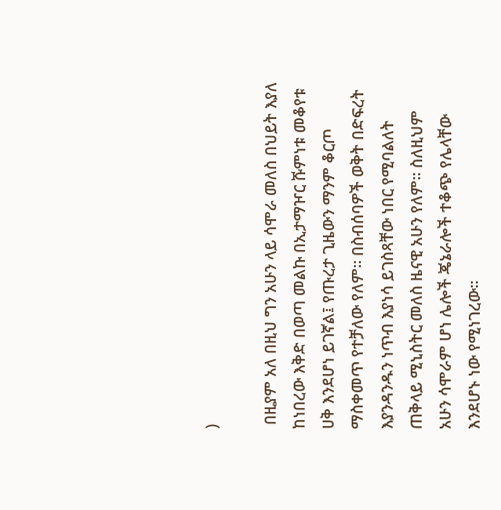)

 በዚያም አለ በዚህ ግን አሁን ላይ ሳሞራ መለስ በህይት እያለ ከነበረው እቅድ በወጣ መልኩ በኢታማዦር ሹምነቱ መቆየቱ ሀቅ እንደሆነ ይገኛል፤ የጡረታ ጊዜውን ማንም ቆርጦ ማስቀመጥ የተቻለው የለም፡፡ በስብሰባዎች ወቅት በድፍረት እያንዳንዱን ነጥብ እያነሳ ይገስጻቸው ነበር የሚባልለት ጠቅላይ ሚኒስትር መለስ ዜናዊ አሁን የለም፡፡ ስለዚህም አሁን ሳሞራም ሆነ ሌሎች ጄኔራሎች ተቆጭ የሌላቸው እንደሆኑ ነው የሚነገረው፡፡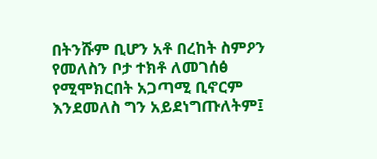በትንሹም ቢሆን አቶ በረከት ስምዖን የመለስን ቦታ ተክቶ ለመገሰፅ የሚሞክርበት አጋጣሚ ቢኖርም እንደመለስ ግን አይደነግጡለትም፤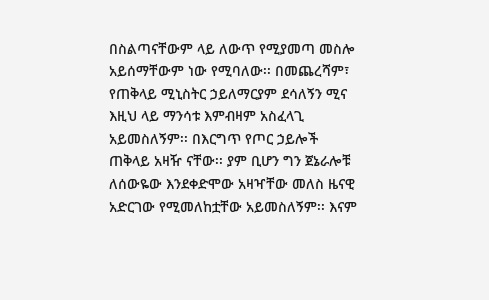በስልጣናቸውም ላይ ለውጥ የሚያመጣ መስሎ አይሰማቸውም ነው የሚባለው፡፡ በመጨረሻም፣ የጠቅላይ ሚኒስትር ኃይለማርያም ደሳለኝን ሚና እዚህ ላይ ማንሳቱ እምብዛም አስፈላጊ አይመስለኝም፡፡ በእርግጥ የጦር ኃይሎች ጠቅላይ አዛዥ ናቸው፡፡ ያም ቢሆን ግን ጀኔራሎቹ ለሰውዬው እንደቀድሞው አዛዣቸው መለስ ዜናዊ አድርገው የሚመለከቷቸው አይመስለኝም፡፡ እናም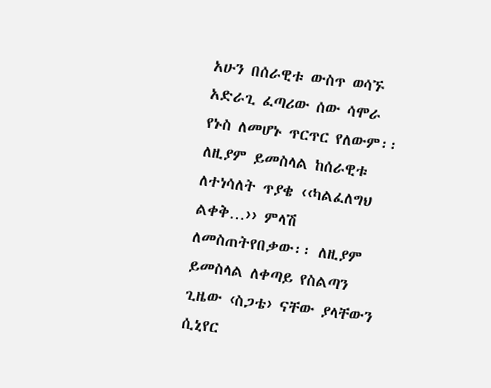አሁን በሰራዊቱ ውስጥ ወሳኙ አድራጊ ፈጣሪው ሰው ሳሞራ የኑስ ለመሆኑ ጥርጥር የለውም፡፡ ለዚያም ይመስላል ከሰራዊቱ ለተነሳለት ጥያቄ ‹‹ካልፈለግህ ልቀቅ…›› ምላሽ ለመስጠትየበቃው፡፡ ለዚያም ይመስላል ለቀጣይ የስልጣን ጊዜው ‹ስጋቴ› ናቸው ያላቸውን ሲኒየር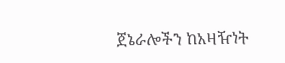ጀኔራሎችን ከአዛዥነት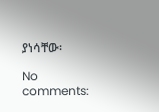ያነሳቸው፡

No comments: